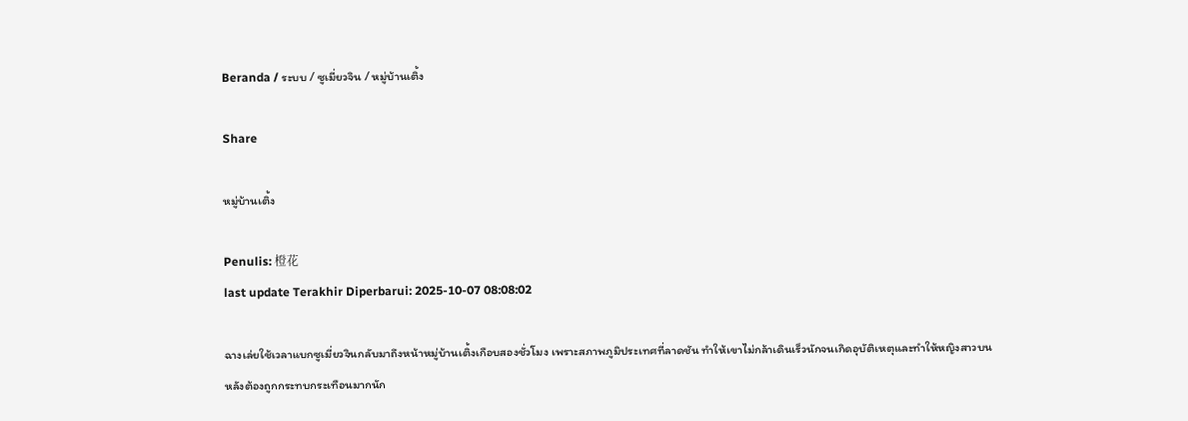Beranda / ระบบ / ซูเมี่ยวจิน / หมู่บ้านเติ้ง

Share

หมู่บ้านเติ้ง

Penulis: 橙花
last update Terakhir Diperbarui: 2025-10-07 08:08:02

ฉางเล่ยใช้เวลาแบกซูเมี่ยวจินกลับมาถึงหน้าหมู่บ้านเติ้งเกือบสองชั่วโมง เพราะสภาพภูมิประเทศที่ลาดชัน ทำให้เขาไม่กล้าเดินเร็วนักจนเกิดอุบัติเหตุและทำให้หญิงสาวบนหลังต้องถูกกระทบกระเทือนมากนัก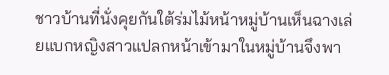ชาวบ้านที่นั่งคุยกันใต้ร่มไม้หน้าหมู่บ้านเห็นฉางเล่ยแบกหญิงสาวแปลกหน้าเข้ามาในหมู่บ้านจึงพา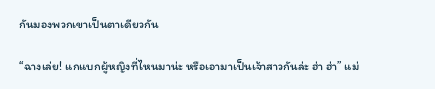กันมองพวกเขาเป็นตาเดียวกัน

“ฉางเล่ย! แกแบกผู้หญิงที่ไหนมาน่ะ หรือเอามาเป็นเจ้าสาวกันล่ะ ฮ่า ฮ่า” แม่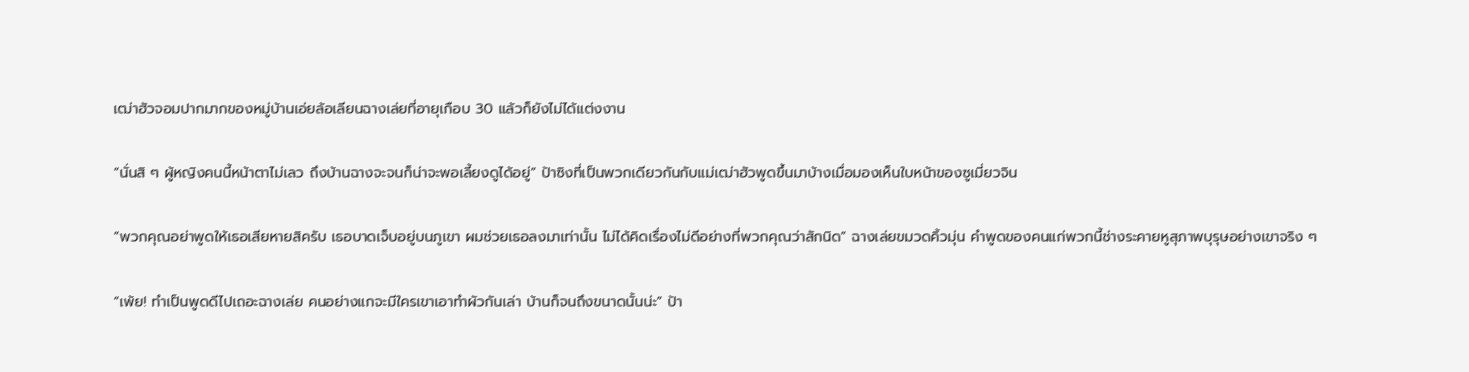เฒ่าฮัวจอมปากมากของหมู่บ้านเอ่ยล้อเลียนฉางเล่ยที่อายุเกือบ 30 แล้วก็ยังไม่ได้แต่งงาน

“นั่นสิ ๆ ผู้หญิงคนนี้หน้าตาไม่เลว ถึงบ้านฉางจะจนก็น่าจะพอเลี้ยงดูได้อยู่” ป้าซิงที่เป็นพวกเดียวกันกับแม่เฒ่าฮัวพูดขึ้นมาบ้างเมื่อมองเห็นใบหน้าของซูเมี่ยวจิน

“พวกคุณอย่าพูดให้เธอเสียหายสิครับ เธอบาดเจ็บอยู่บนภูเขา ผมช่วยเธอลงมาเท่านั้น ไม่ได้คิดเรื่องไม่ดีอย่างที่พวกคุณว่าสักนิด” ฉางเล่ยขมวดคิ้วมุ่น คำพูดของคนแก่พวกนี้ช่างระคายหูสุภาพบุรุษอย่างเขาจริง ๆ

“เพ้ย! ทำเป็นพูดดีไปเถอะฉางเล่ย คนอย่างแกจะมีใครเขาเอาทำผัวกันเล่า บ้านก็จนถึงขนาดนั้นน่ะ” ป้า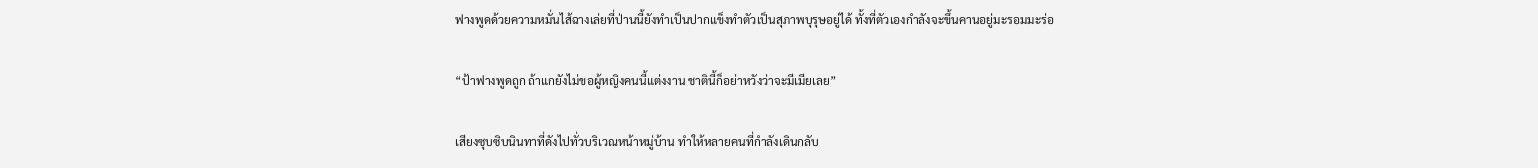ฟางพูดด้วยความหมั่นไส้ฉางเล่ยที่ป่านนี้ยังทำเป็นปากแข็งทำตัวเป็นสุภาพบุรุษอยู่ได้ ทั้งที่ตัวเองกำลังจะขึ้นคานอยู่มะรอมมะร่อ

“ป้าฟางพูดถูก ถ้าแกยังไม่ขอผู้หญิงคนนี้แต่งงาน ชาตินี้ก็อย่าหวังว่าจะมีเมียเลย”

เสียงซุบซิบนินทาที่ดังไปทั่วบริเวณหน้าหมู่บ้าน ทำให้หลายคนที่กำลังเดินกลับ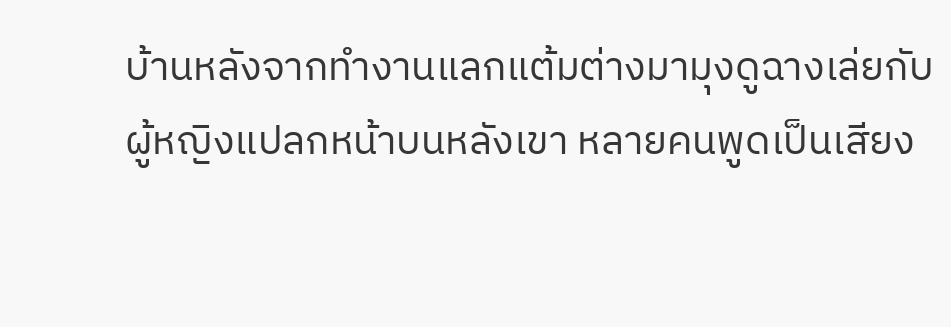บ้านหลังจากทำงานแลกแต้มต่างมามุงดูฉางเล่ยกับผู้หญิงแปลกหน้าบนหลังเขา หลายคนพูดเป็นเสียง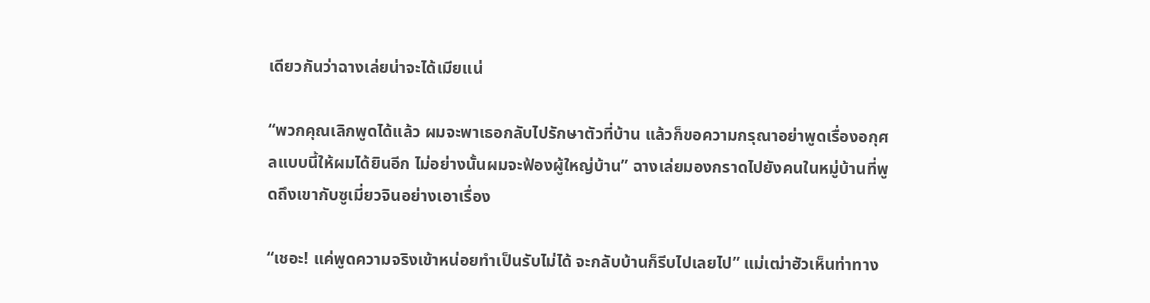เดียวกันว่าฉางเล่ยน่าจะได้เมียแน่

“พวกคุณเลิกพูดได้แล้ว ผมจะพาเธอกลับไปรักษาตัวที่บ้าน แล้วก็ขอความกรุณาอย่าพูดเรื่องอกุศลแบบนี้ให้ผมได้ยินอีก ไม่อย่างนั้นผมจะฟ้องผู้ใหญ่บ้าน” ฉางเล่ยมองกราดไปยังคนในหมู่บ้านที่พูดถึงเขากับซูเมี่ยวจินอย่างเอาเรื่อง

“เชอะ! แค่พูดความจริงเข้าหน่อยทำเป็นรับไม่ได้ จะกลับบ้านก็รีบไปเลยไป” แม่เฒ่าฮัวเห็นท่าทาง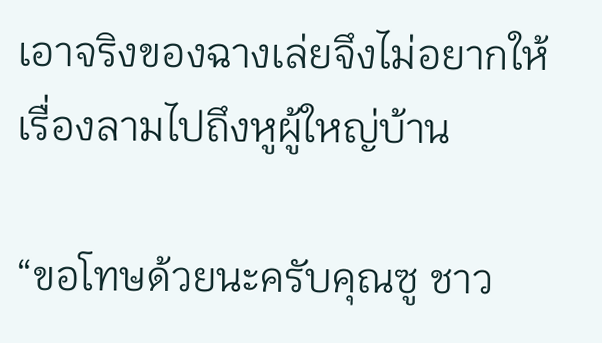เอาจริงของฉางเล่ยจึงไม่อยากให้เรื่องลามไปถึงหูผู้ใหญ่บ้าน

“ขอโทษด้วยนะครับคุณซู ชาว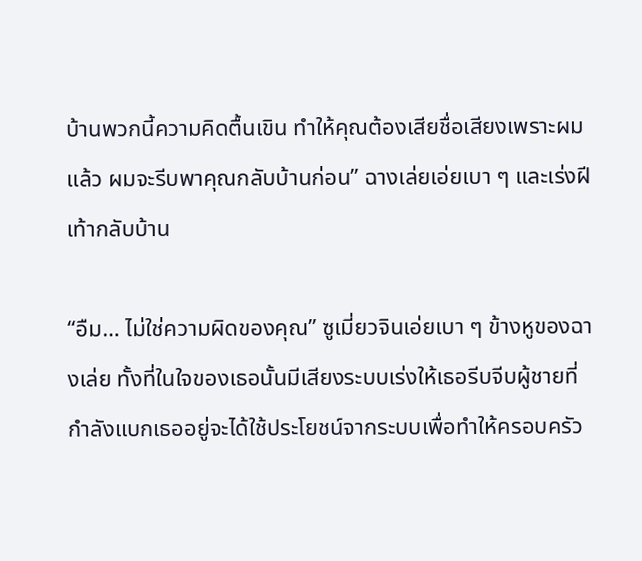บ้านพวกนี้ความคิดตื้นเขิน ทำให้คุณต้องเสียชื่อเสียงเพราะผมแล้ว ผมจะรีบพาคุณกลับบ้านก่อน” ฉางเล่ยเอ่ยเบา ๆ และเร่งฝีเท้ากลับบ้าน

“อืม… ไม่ใช่ความผิดของคุณ” ซูเมี่ยวจินเอ่ยเบา ๆ ข้างหูของฉางเล่ย ทั้งที่ในใจของเธอนั้นมีเสียงระบบเร่งให้เธอรีบจีบผู้ชายที่กำลังแบกเธออยู่จะได้ใช้ประโยชน์จากระบบเพื่อทำให้ครอบครัว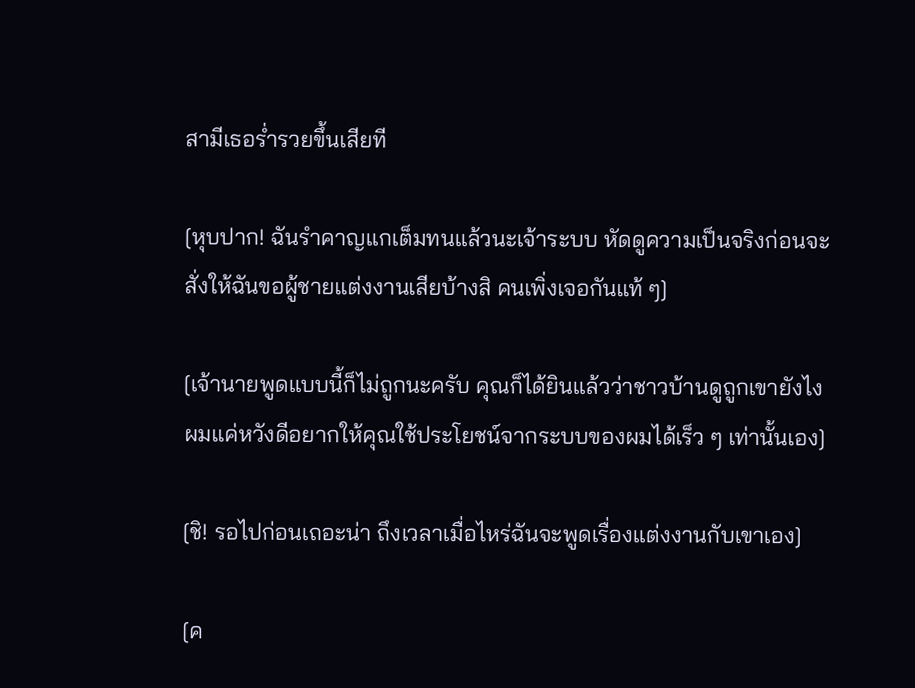สามีเธอร่ำรวยขึ้นเสียที

[หุบปาก! ฉันรำคาญแกเต็มทนแล้วนะเจ้าระบบ หัดดูความเป็นจริงก่อนจะสั่งให้ฉันขอผู้ชายแต่งงานเสียบ้างสิ คนเพิ่งเจอกันแท้ ๆ]

[เจ้านายพูดแบบนี้ก็ไม่ถูกนะครับ คุณก็ได้ยินแล้วว่าชาวบ้านดูถูกเขายังไง ผมแค่หวังดีอยากให้คุณใช้ประโยชน์จากระบบของผมได้เร็ว ๆ เท่านั้นเอง]

[ชิ! รอไปก่อนเถอะน่า ถึงเวลาเมื่อไหร่ฉันจะพูดเรื่องแต่งงานกับเขาเอง]

[ค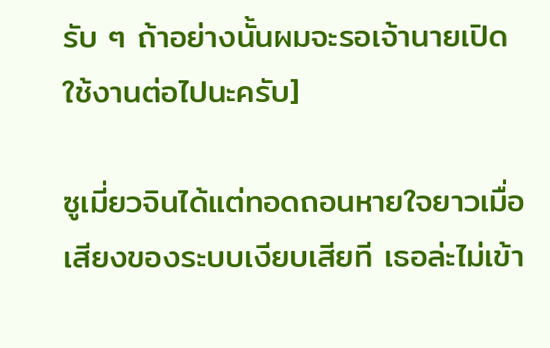รับ ๆ ถ้าอย่างนั้นผมจะรอเจ้านายเปิดใช้งานต่อไปนะครับ]

ซูเมี่ยวจินได้แต่ทอดถอนหายใจยาวเมื่อเสียงของระบบเงียบเสียที เธอล่ะไม่เข้า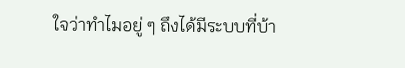ใจว่าทำไมอยู่ ๆ ถึงได้มีระบบที่บ้า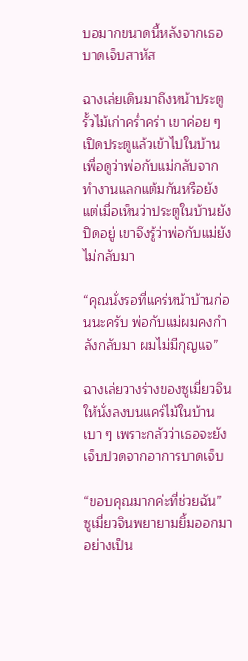บอมากขนาดนี้หลังจากเธอบาดเจ็บสาหัส

ฉางเล่ยเดินมาถึงหน้าประตูรั้วไม้เก่าคร่ำคร่า เขาค่อย ๆ เปิดประตูแล้วเข้าไปในบ้านเพื่อดูว่าพ่อกับแม่กลับจากทำงานแลกแต้มกันหรือยัง แต่เมื่อเห็นว่าประตูในบ้านยังปิดอยู่ เขาจึงรู้ว่าพ่อกับแม่ยังไม่กลับมา

“คุณนั่งรอที่แคร่หน้าบ้านก่อนนะครับ พ่อกับแม่ผมคงกำลังกลับมา ผมไม่มีกุญแจ”

ฉางเล่ยวางร่างของซูเมี่ยวจินให้นั่งลงบนแคร่ไม้ในบ้านเบา ๆ เพราะกลัวว่าเธอจะยังเจ็บปวดจากอาการบาดเจ็บ

“ขอบคุณมากค่ะที่ช่วยฉัน” ซูเมี่ยวจินพยายามยิ้มออกมาอย่างเป็น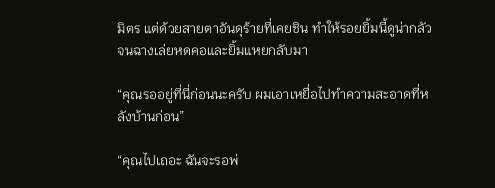มิตร แต่ด้วยสายตาอันดุร้ายที่เคยชิน ทำให้รอยยิ้มนี้ดูน่ากลัวจนฉางเล่ยหดคอและยิ้มแหยกลับมา

“คุณรออยู่ที่นี่ก่อนนะครับ ผมเอาเหยื่อไปทำความสะอาดที่หลังบ้านก่อน”

“คุณไปเถอะ ฉันจะรอพ่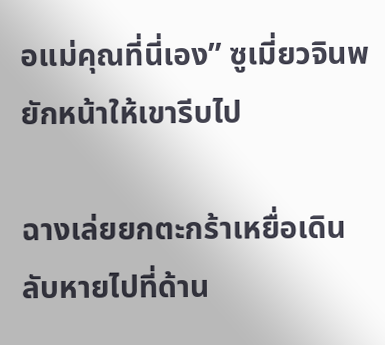อแม่คุณที่นี่เอง” ซูเมี่ยวจินพยักหน้าให้เขารีบไป

ฉางเล่ยยกตะกร้าเหยื่อเดินลับหายไปที่ด้าน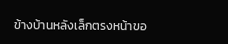ข้างบ้านหลังเล็กตรงหน้าขอ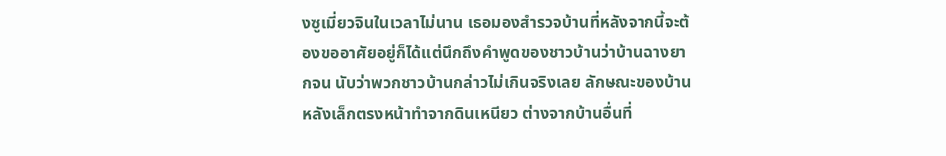งซูเมี่ยวจินในเวลาไม่นาน เธอมองสำรวจบ้านที่หลังจากนี้จะต้องขออาศัยอยู่ก็ได้แต่นึกถึงคำพูดของชาวบ้านว่าบ้านฉางยากจน นับว่าพวกชาวบ้านกล่าวไม่เกินจริงเลย ลักษณะของบ้านหลังเล็กตรงหน้าทำจากดินเหนียว ต่างจากบ้านอื่นที่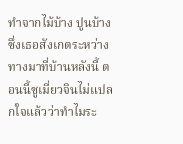ทำจากไม้บ้าง ปูนบ้างซึ่งเธอสังเกตระหว่างทางมาที่บ้านหลังนี้ ตอนนี้ซูเมี่ยวจินไม่แปลกใจแล้วว่าทำไมระ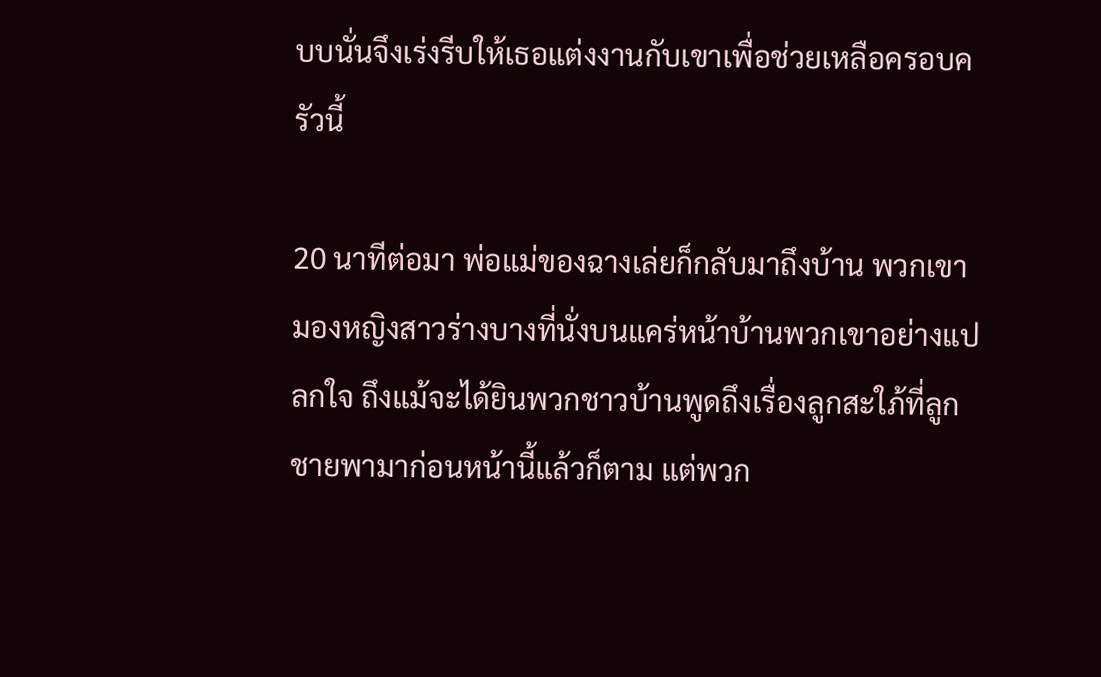บบนั่นจึงเร่งรีบให้เธอแต่งงานกับเขาเพื่อช่วยเหลือครอบครัวนี้

20 นาทีต่อมา พ่อแม่ของฉางเล่ยก็กลับมาถึงบ้าน พวกเขามองหญิงสาวร่างบางที่นั่งบนแคร่หน้าบ้านพวกเขาอย่างแปลกใจ ถึงแม้จะได้ยินพวกชาวบ้านพูดถึงเรื่องลูกสะใภ้ที่ลูกชายพามาก่อนหน้านี้แล้วก็ตาม แต่พวก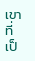เขาที่เป็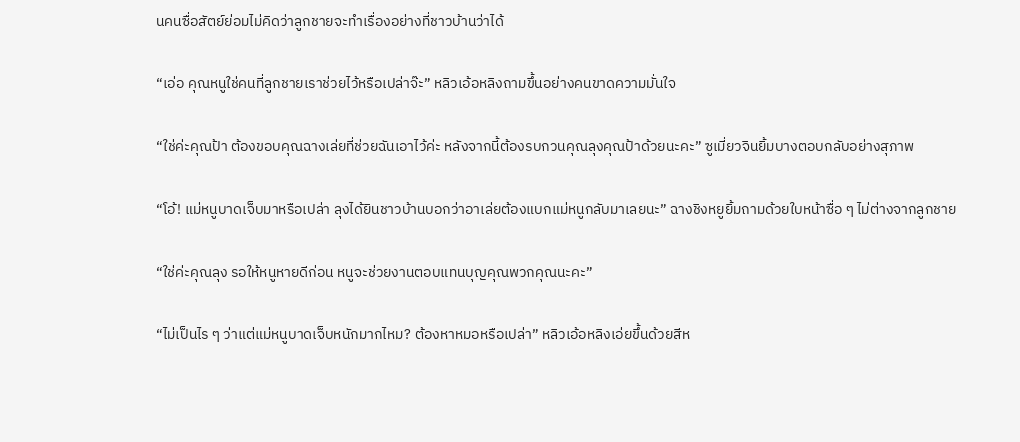นคนซื่อสัตย์ย่อมไม่คิดว่าลูกชายจะทำเรื่องอย่างที่ชาวบ้านว่าได้

“เอ่อ คุณหนูใช่คนที่ลูกชายเราช่วยไว้หรือเปล่าจ๊ะ” หลิวเอ้อหลิงถามขึ้นอย่างคนขาดความมั่นใจ

“ใช่ค่ะคุณป้า ต้องขอบคุณฉางเล่ยที่ช่วยฉันเอาไว้ค่ะ หลังจากนี้ต้องรบกวนคุณลุงคุณป้าด้วยนะคะ” ซูเมี่ยวจินยิ้มบางตอบกลับอย่างสุภาพ

“โอ้! แม่หนูบาดเจ็บมาหรือเปล่า ลุงได้ยินชาวบ้านบอกว่าอาเล่ยต้องแบกแม่หนูกลับมาเลยนะ” ฉางชิงหยูยิ้มถามด้วยใบหน้าซื่อ ๆ ไม่ต่างจากลูกชาย

“ใช่ค่ะคุณลุง รอให้หนูหายดีก่อน หนูจะช่วยงานตอบแทนบุญคุณพวกคุณนะคะ”

“ไม่เป็นไร ๆ ว่าแต่แม่หนูบาดเจ็บหนักมากไหม? ต้องหาหมอหรือเปล่า” หลิวเอ้อหลิงเอ่ยขึ้นด้วยสีห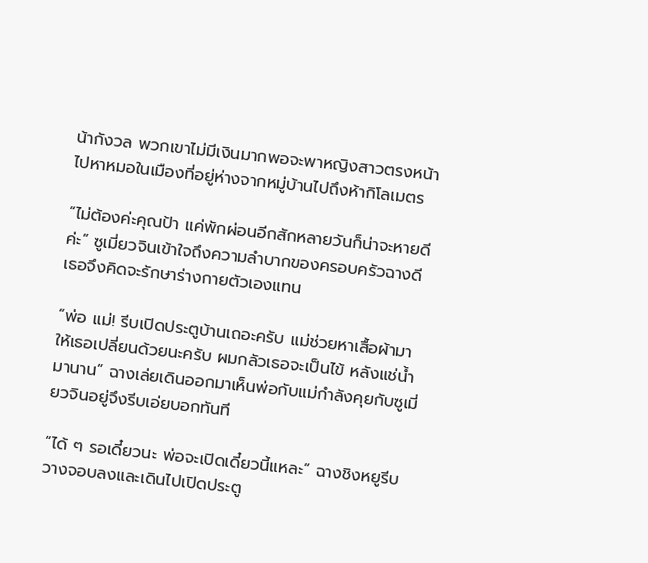น้ากังวล พวกเขาไม่มีเงินมากพอจะพาหญิงสาวตรงหน้าไปหาหมอในเมืองที่อยู่ห่างจากหมู่บ้านไปถึงห้ากิโลเมตร

“ไม่ต้องค่ะคุณป้า แค่พักผ่อนอีกสักหลายวันก็น่าจะหายดีค่ะ” ซูเมี่ยวจินเข้าใจถึงความลำบากของครอบครัวฉางดี เธอจึงคิดจะรักษาร่างกายตัวเองแทน

“พ่อ แม่! รีบเปิดประตูบ้านเถอะครับ แม่ช่วยหาเสื้อผ้ามาให้เธอเปลี่ยนด้วยนะครับ ผมกลัวเธอจะเป็นไข้ หลังแช่น้ำมานาน” ฉางเล่ยเดินออกมาเห็นพ่อกับแม่กำลังคุยกับซูเมี่ยวจินอยู่จึงรีบเอ่ยบอกทันที

“ได้ ๆ รอเดี๋ยวนะ พ่อจะเปิดเดี๋ยวนี้แหละ” ฉางชิงหยูรีบวางจอบลงและเดินไปเปิดประตู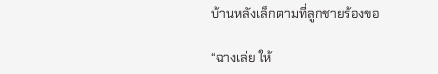บ้านหลังเล็กตามที่ลูกชายร้องขอ

“ฉางเล่ย ให้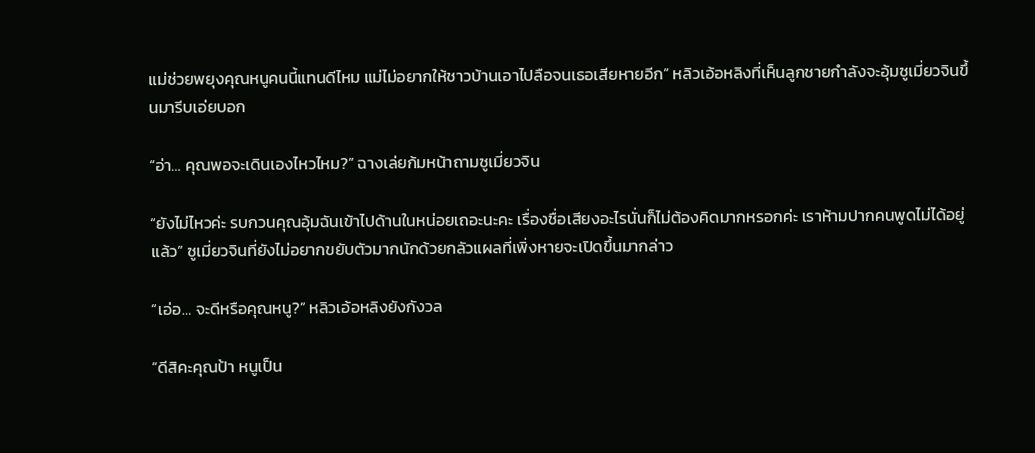แม่ช่วยพยุงคุณหนูคนนี้แทนดีไหม แม่ไม่อยากให้ชาวบ้านเอาไปลือจนเธอเสียหายอีก” หลิวเอ้อหลิงที่เห็นลูกชายกำลังจะอุ้มซูเมี่ยวจินขึ้นมารีบเอ่ยบอก

“อ่า… คุณพอจะเดินเองไหวไหม?” ฉางเล่ยก้มหน้าถามซูเมี่ยวจิน

“ยังไม่ไหวค่ะ รบกวนคุณอุ้มฉันเข้าไปด้านในหน่อยเถอะนะคะ เรื่องชื่อเสียงอะไรนั่นก็ไม่ต้องคิดมากหรอกค่ะ เราห้ามปากคนพูดไม่ได้อยู่แล้ว” ซูเมี่ยวจินที่ยังไม่อยากขยับตัวมากนักด้วยกลัวแผลที่เพิ่งหายจะเปิดขึ้นมากล่าว

“เอ่อ… จะดีหรือคุณหนู?” หลิวเอ้อหลิงยังกังวล

“ดีสิคะคุณป้า หนูเป็น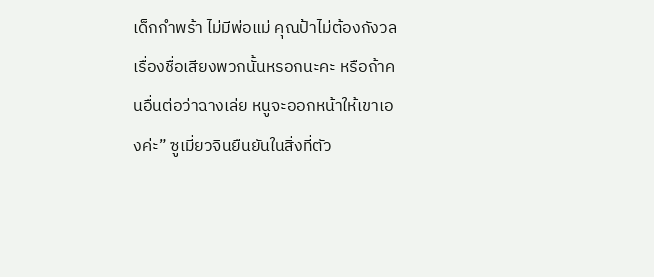เด็กกำพร้า ไม่มีพ่อแม่ คุณป้าไม่ต้องกังวลเรื่องชื่อเสียงพวกนั้นหรอกนะคะ หรือถ้าคนอื่นต่อว่าฉางเล่ย หนูจะออกหน้าให้เขาเองค่ะ” ซูเมี่ยวจินยืนยันในสิ่งที่ตัว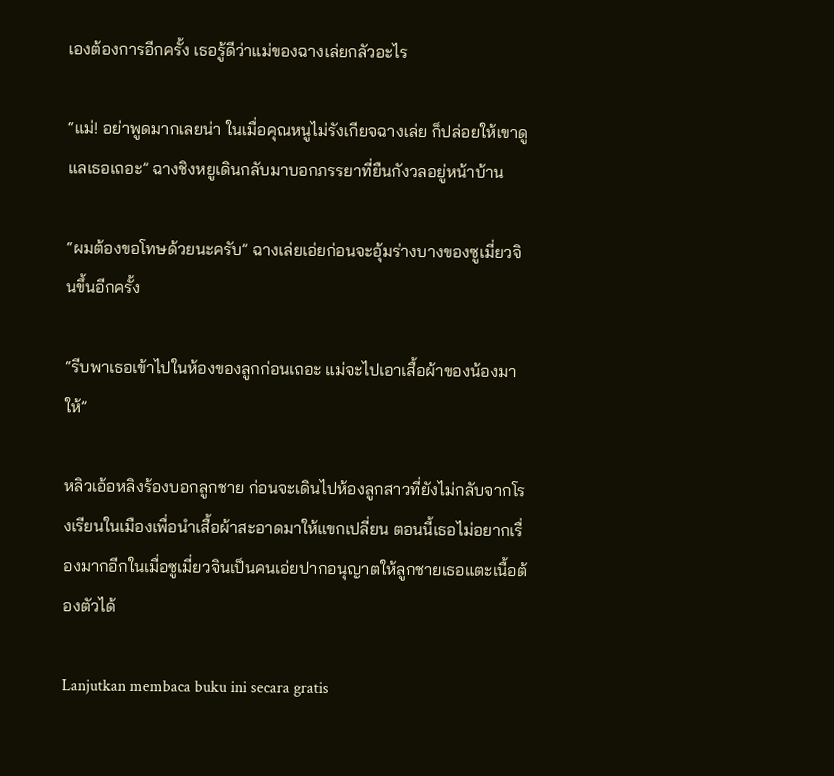เองต้องการอีกครั้ง เธอรู้ดีว่าแม่ของฉางเล่ยกลัวอะไร

“แม่! อย่าพูดมากเลยน่า ในเมื่อคุณหนูไม่รังเกียจฉางเล่ย ก็ปล่อยให้เขาดูแลเธอเถอะ” ฉางชิงหยูเดินกลับมาบอกภรรยาที่ยืนกังวลอยู่หน้าบ้าน

“ผมต้องขอโทษด้วยนะครับ” ฉางเล่ยเอ่ยก่อนจะอุ้มร่างบางของซูเมี่ยวจินขึ้นอีกครั้ง

“รีบพาเธอเข้าไปในห้องของลูกก่อนเถอะ แม่จะไปเอาเสื้อผ้าของน้องมาให้”

หลิวเอ้อหลิงร้องบอกลูกชาย ก่อนจะเดินไปห้องลูกสาวที่ยังไม่กลับจากโรงเรียนในเมืองเพื่อนำเสื้อผ้าสะอาดมาให้แขกเปลี่ยน ตอนนี้เธอไม่อยากเรื่องมากอีกในเมื่อซูเมี่ยวจินเป็นคนเอ่ยปากอนุญาตให้ลูกชายเธอแตะเนื้อต้องตัวได้

Lanjutkan membaca buku ini secara gratis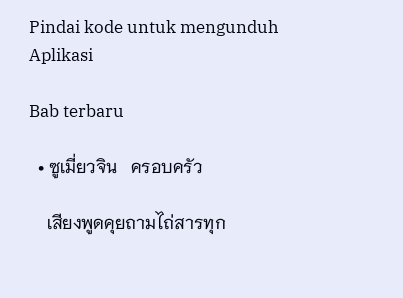Pindai kode untuk mengunduh Aplikasi

Bab terbaru

  • ซูเมี่ยวจิน   ครอบครัว

    เสียงพูดคุยถามไถ่สารทุก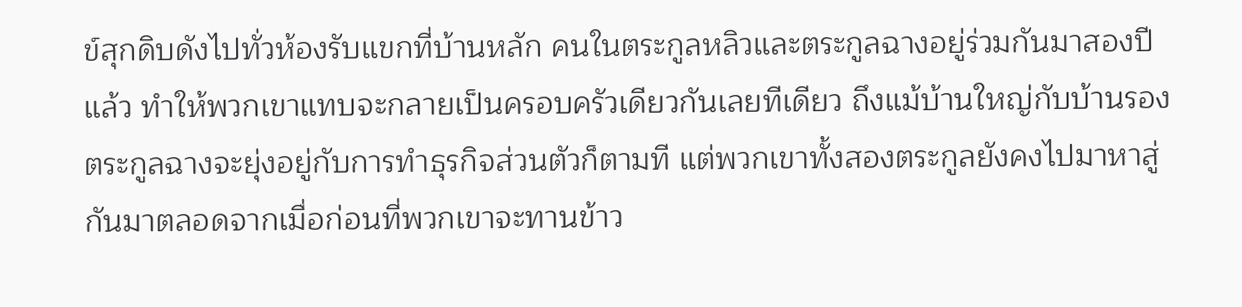ข์สุกดิบดังไปทั่วห้องรับแขกที่บ้านหลัก คนในตระกูลหลิวและตระกูลฉางอยู่ร่วมกันมาสองปีแล้ว ทำให้พวกเขาแทบจะกลายเป็นครอบครัวเดียวกันเลยทีเดียว ถึงแม้บ้านใหญ่กับบ้านรองตระกูลฉางจะยุ่งอยู่กับการทำธุรกิจส่วนตัวก็ตามที แต่พวกเขาทั้งสองตระกูลยังคงไปมาหาสู่กันมาตลอดจากเมื่อก่อนที่พวกเขาจะทานข้าว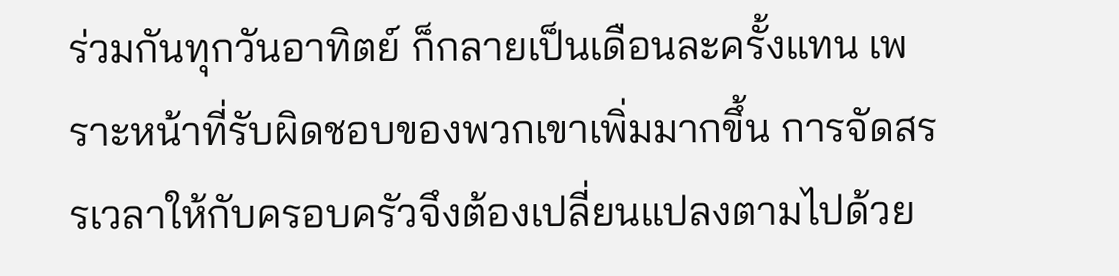ร่วมกันทุกวันอาทิตย์ ก็กลายเป็นเดือนละครั้งแทน เพราะหน้าที่รับผิดชอบของพวกเขาเพิ่มมากขึ้น การจัดสรรเวลาให้กับครอบครัวจึงต้องเปลี่ยนแปลงตามไปด้วย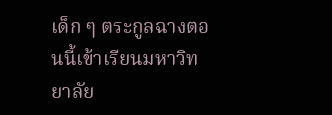เด็ก ๆ ตระกูลฉางตอนนี้เข้าเรียนมหาวิทยาลัย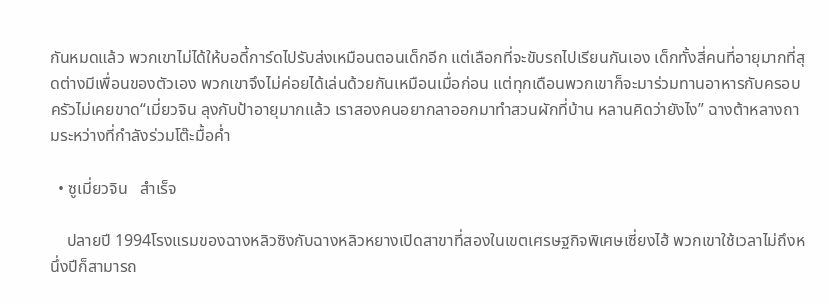กันหมดแล้ว พวกเขาไม่ได้ให้บอดี้การ์ดไปรับส่งเหมือนตอนเด็กอีก แต่เลือกที่จะขับรถไปเรียนกันเอง เด็กทั้งสี่คนที่อายุมากที่สุดต่างมีเพื่อนของตัวเอง พวกเขาจึงไม่ค่อยได้เล่นด้วยกันเหมือนเมื่อก่อน แต่ทุกเดือนพวกเขาก็จะมาร่วมทานอาหารกับครอบครัวไม่เคยขาด“เมี่ยวจิน ลุงกับป้าอายุมากแล้ว เราสองคนอยากลาออกมาทำสวนผักที่บ้าน หลานคิดว่ายังไง” ฉางต้าหลางถามระหว่างที่กำลังร่วมโต๊ะมื้อค่ำ

  • ซูเมี่ยวจิน   สำเร็จ

    ปลายปี 1994โรงแรมของฉางหลิวซิงกับฉางหลิวหยางเปิดสาขาที่สองในเขตเศรษฐกิจพิเศษเซี่ยงไฮ้ พวกเขาใช้เวลาไม่ถึงหนึ่งปีก็สามารถ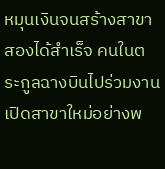หมุนเงินจนสร้างสาขาสองได้สำเร็จ คนในตระกูลฉางบินไปร่วมงานเปิดสาขาใหม่อย่างพ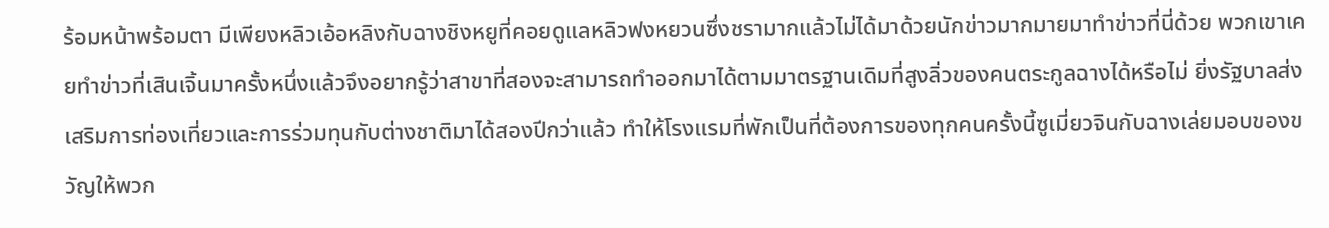ร้อมหน้าพร้อมตา มีเพียงหลิวเอ้อหลิงกับฉางชิงหยูที่คอยดูแลหลิวฟงหยวนซึ่งชรามากแล้วไม่ได้มาด้วยนักข่าวมากมายมาทำข่าวที่นี่ด้วย พวกเขาเคยทำข่าวที่เสินเจิ้นมาครั้งหนึ่งแล้วจึงอยากรู้ว่าสาขาที่สองจะสามารถทำออกมาได้ตามมาตรฐานเดิมที่สูงลิ่วของคนตระกูลฉางได้หรือไม่ ยิ่งรัฐบาลส่งเสริมการท่องเที่ยวและการร่วมทุนกับต่างชาติมาได้สองปีกว่าแล้ว ทำให้โรงแรมที่พักเป็นที่ต้องการของทุกคนครั้งนี้ซูเมี่ยวจินกับฉางเล่ยมอบของขวัญให้พวก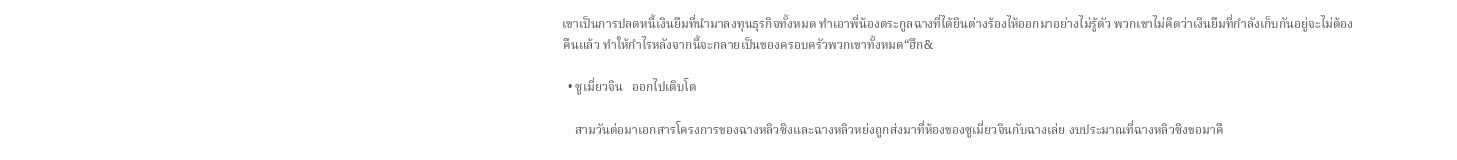เขาเป็นการปลดหนี้เงินยืมที่นำมาลงทุนธุรกิจทั้งหมด ทำเอาพี่น้องตระกูลฉางที่ได้ยินต่างร้องไห้ออกมาอย่างไม่รู้ตัว พวกเขาไม่คิดว่าเงินยืมที่กำลังเก็บกันอยู่จะไม่ต้องคืนแล้ว ทำให้กำไรหลังจากนี้จะกลายเป็นของครอบครัวพวกเขาทั้งหมด“ฮึก&

  • ซูเมี่ยวจิน   ออกไปเติบโต

    สามวันต่อมาเอกสารโครงการของฉางหลิวซิงและฉางหลิวหย่งถูกส่งมาที่ห้องของซูเมี่ยวจินกับฉางเล่ย งบประมาณที่ฉางหลิวซิงขอมาคื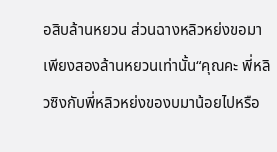อสิบล้านหยวน ส่วนฉางหลิวหย่งขอมาเพียงสองล้านหยวนเท่านั้น“คุณคะ พี่หลิวซิงกับพี่หลิวหย่งของบมาน้อยไปหรือ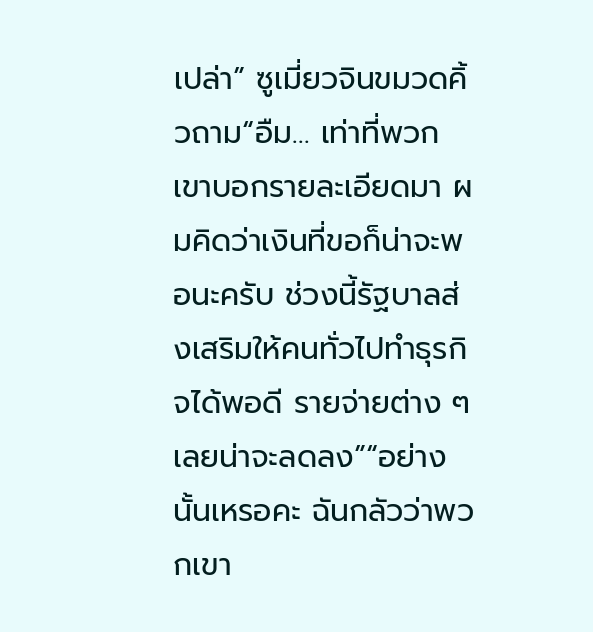เปล่า” ซูเมี่ยวจินขมวดคิ้วถาม“อืม… เท่าที่พวกเขาบอกรายละเอียดมา ผมคิดว่าเงินที่ขอก็น่าจะพอนะครับ ช่วงนี้รัฐบาลส่งเสริมให้คนทั่วไปทำธุรกิจได้พอดี รายจ่ายต่าง ๆ เลยน่าจะลดลง”“อย่างนั้นเหรอคะ ฉันกลัวว่าพวกเขา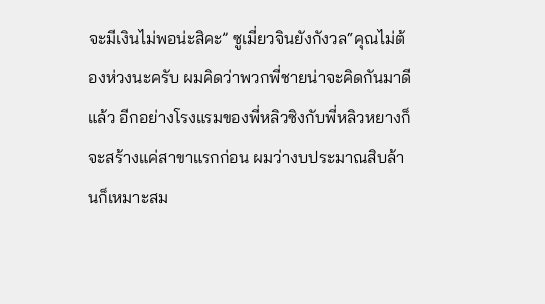จะมีเงินไม่พอน่ะสิคะ” ซูเมี่ยวจินยังกังวล“คุณไม่ต้องห่วงนะครับ ผมคิดว่าพวกพี่ชายน่าจะคิดกันมาดีแล้ว อีกอย่างโรงแรมของพี่หลิวซิงกับพี่หลิวหยางก็จะสร้างแค่สาขาแรกก่อน ผมว่างบประมาณสิบล้านก็เหมาะสม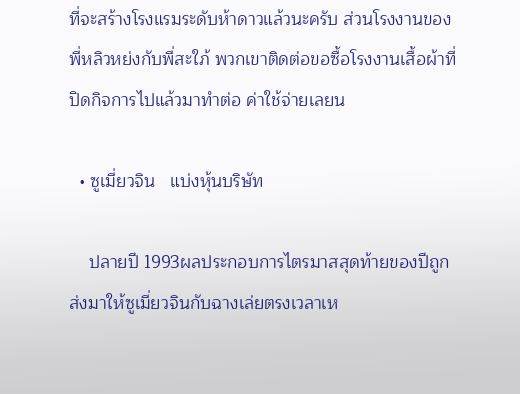ที่จะสร้างโรงแรมระดับห้าดาวแล้วนะครับ ส่วนโรงงานของพี่หลิวหย่งกับพี่สะใภ้ พวกเขาติดต่อขอซื้อโรงงานเสื้อผ้าที่ปิดกิจการไปแล้วมาทำต่อ ค่าใช้จ่ายเลยน

  • ซูเมี่ยวจิน   แบ่งหุ้นบริษัท

    ปลายปี 1993ผลประกอบการไตรมาสสุดท้ายของปีถูกส่งมาให้ซูเมี่ยวจินกับฉางเล่ยตรงเวลาเห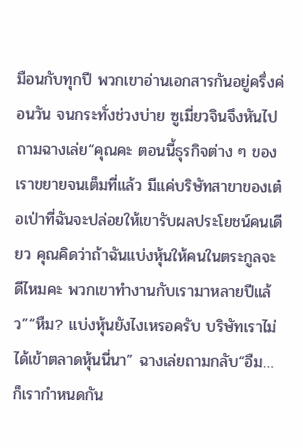มือนกับทุกปี พวกเขาอ่านเอกสารกันอยู่ครึ่งค่อนวัน จนกระทั่งช่วงบ่าย ซูเมี่ยวจินจึงหันไปถามฉางเล่ย“คุณคะ ตอนนี้ธุรกิจต่าง ๆ ของเราขยายจนเต็มที่แล้ว มีแค่บริษัทสาขาของเต๋อเป่าที่ฉันจะปล่อยให้เขารับผลประโยชน์คนเดียว คุณคิดว่าถ้าฉันแบ่งหุ้นให้คนในตระกูลจะดีไหมคะ พวกเขาทำงานกับเรามาหลายปีแล้ว”“หืม? แบ่งหุ้นยังไงเหรอครับ บริษัทเราไม่ได้เข้าตลาดหุ้นนี่นา” ฉางเล่ยถามกลับ“อืม… ก็เรากำหนดกัน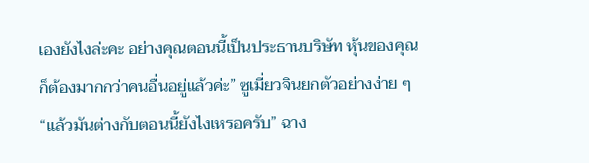เองยังไงล่ะคะ อย่างคุณตอนนี้เป็นประธานบริษัท หุ้นของคุณก็ต้องมากกว่าคนอื่นอยู่แล้วค่ะ” ซูเมี่ยวจินยกตัวอย่างง่าย ๆ“แล้วมันต่างกับตอนนี้ยังไงเหรอครับ” ฉาง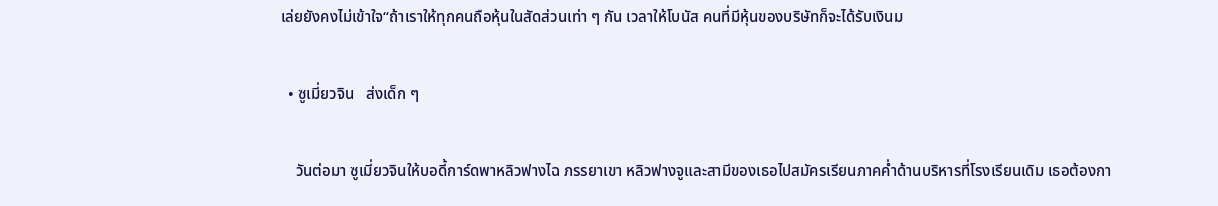เล่ยยังคงไม่เข้าใจ“ถ้าเราให้ทุกคนถือหุ้นในสัดส่วนเท่า ๆ กัน เวลาให้โบนัส คนที่มีหุ้นของบริษัทก็จะได้รับเงินม

  • ซูเมี่ยวจิน   ส่งเด็ก ๆ

    วันต่อมา ซูเมี่ยวจินให้บอดี้การ์ดพาหลิวฟางไฉ ภรรยาเขา หลิวฟางจูและสามีของเธอไปสมัครเรียนภาคค่ำด้านบริหารที่โรงเรียนเดิม เธอต้องกา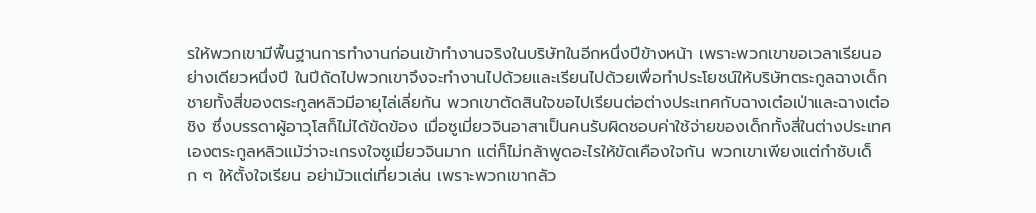รให้พวกเขามีพื้นฐานการทำงานก่อนเข้าทำงานจริงในบริษัทในอีกหนึ่งปีข้างหน้า เพราะพวกเขาขอเวลาเรียนอย่างเดียวหนึ่งปี ในปีถัดไปพวกเขาจึงจะทำงานไปด้วยและเรียนไปด้วยเพื่อทำประโยชน์ให้บริษัทตระกูลฉางเด็กชายทั้งสี่ของตระกูลหลิวมีอายุไล่เลี่ยกัน พวกเขาตัดสินใจขอไปเรียนต่อต่างประเทศกับฉางเต๋อเป่าและฉางเต๋อชิง ซึ่งบรรดาผู้อาวุโสก็ไม่ได้ขัดข้อง เมื่อซูเมี่ยวจินอาสาเป็นคนรับผิดชอบค่าใช้จ่ายของเด็กทั้งสี่ในต่างประเทศเองตระกูลหลิวแม้ว่าจะเกรงใจซูเมี่ยวจินมาก แต่ก็ไม่กล้าพูดอะไรให้ขัดเคืองใจกัน พวกเขาเพียงแต่กำชับเด็ก ๆ ให้ตั้งใจเรียน อย่ามัวแต่เที่ยวเล่น เพราะพวกเขากลัว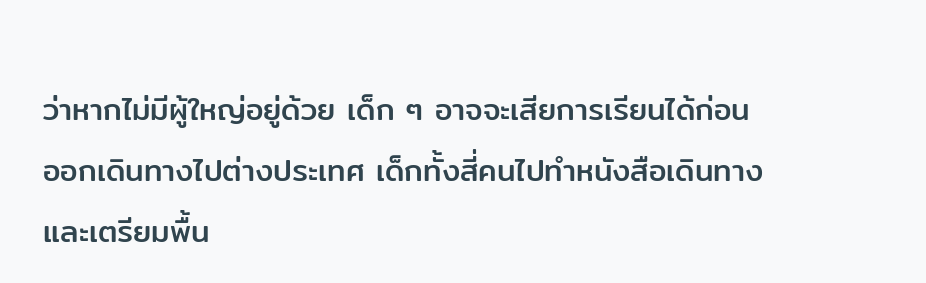ว่าหากไม่มีผู้ใหญ่อยู่ด้วย เด็ก ๆ อาจจะเสียการเรียนได้ก่อนออกเดินทางไปต่างประเทศ เด็กทั้งสี่คนไปทำหนังสือเดินทางและเตรียมพื้น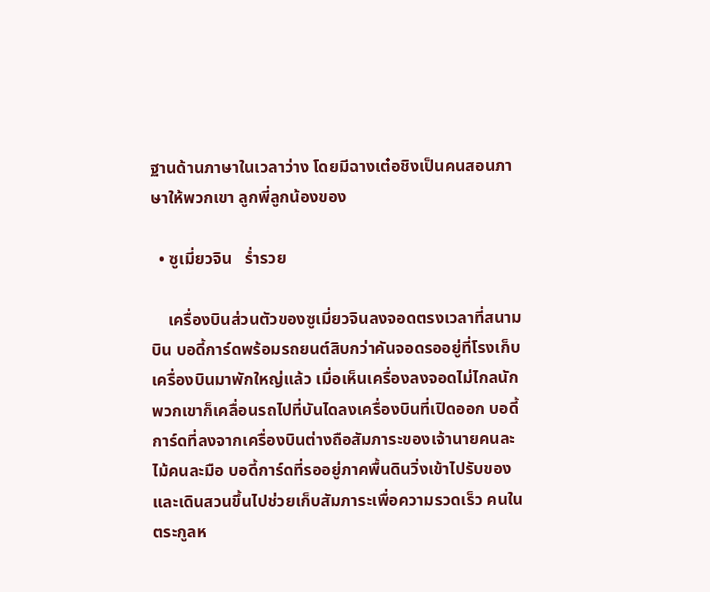ฐานด้านภาษาในเวลาว่าง โดยมีฉางเต๋อชิงเป็นคนสอนภาษาให้พวกเขา ลูกพี่ลูกน้องของ

  • ซูเมี่ยวจิน   ร่ำรวย

    เครื่องบินส่วนตัวของซูเมี่ยวจินลงจอดตรงเวลาที่สนามบิน บอดี้การ์ดพร้อมรถยนต์สิบกว่าคันจอดรออยู่ที่โรงเก็บเครื่องบินมาพักใหญ่แล้ว เมื่อเห็นเครื่องลงจอดไม่ไกลนัก พวกเขาก็เคลื่อนรถไปที่บันไดลงเครื่องบินที่เปิดออก บอดี้การ์ดที่ลงจากเครื่องบินต่างถือสัมภาระของเจ้านายคนละไม้คนละมือ บอดี้การ์ดที่รออยู่ภาคพื้นดินวิ่งเข้าไปรับของและเดินสวนขึ้นไปช่วยเก็บสัมภาระเพื่อความรวดเร็ว คนในตระกูลห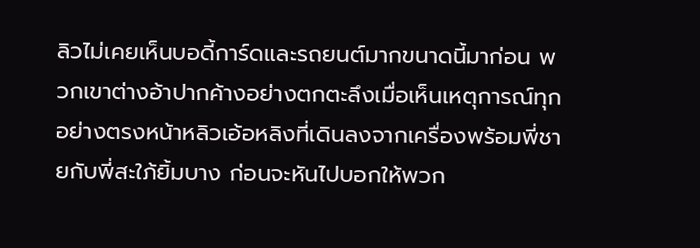ลิวไม่เคยเห็นบอดี้การ์ดและรถยนต์มากขนาดนี้มาก่อน พวกเขาต่างอ้าปากค้างอย่างตกตะลึงเมื่อเห็นเหตุการณ์ทุกอย่างตรงหน้าหลิวเอ้อหลิงที่เดินลงจากเครื่องพร้อมพี่ชายกับพี่สะใภ้ยิ้มบาง ก่อนจะหันไปบอกให้พวก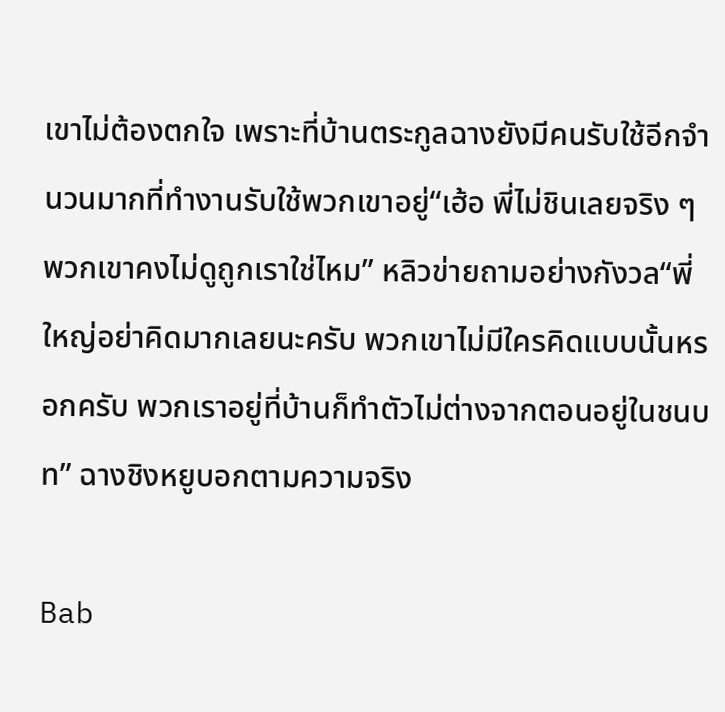เขาไม่ต้องตกใจ เพราะที่บ้านตระกูลฉางยังมีคนรับใช้อีกจำนวนมากที่ทำงานรับใช้พวกเขาอยู่“เฮ้อ พี่ไม่ชินเลยจริง ๆ พวกเขาคงไม่ดูถูกเราใช่ไหม” หลิวข่ายถามอย่างกังวล“พี่ใหญ่อย่าคิดมากเลยนะครับ พวกเขาไม่มีใครคิดแบบนั้นหรอกครับ พวกเราอยู่ที่บ้านก็ทำตัวไม่ต่างจากตอนอยู่ในชนบท” ฉางชิงหยูบอกตามความจริง

Bab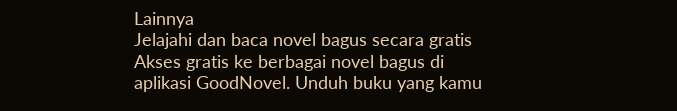Lainnya
Jelajahi dan baca novel bagus secara gratis
Akses gratis ke berbagai novel bagus di aplikasi GoodNovel. Unduh buku yang kamu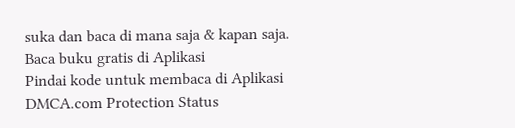suka dan baca di mana saja & kapan saja.
Baca buku gratis di Aplikasi
Pindai kode untuk membaca di Aplikasi
DMCA.com Protection Status